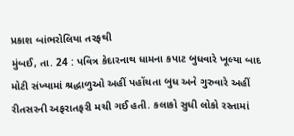પ્રકાશ બાંભરોલિયા તરફથી
મુંબઈ, તા. 24 : પવિત્ર કેદારનાથ ધામના કપાટ બુધવારે ખૂલ્યા બાદ મોટી સંખ્યામાં શ્રદ્ધાળુઓ અહીં પહોંચતા બુધ અને ગુરુવારે અહીં રીતસરની અફરાતફરી મચી ગઈ હતી. કલાકો સુધી લોકો રસ્તામાં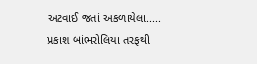અટવાઈ જતાં અકળાયેલા.....
પ્રકાશ બાંભરોલિયા તરફથી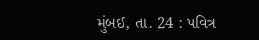મુંબઈ, તા. 24 : પવિત્ર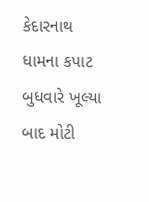કેદારનાથ ધામના કપાટ બુધવારે ખૂલ્યા બાદ મોટી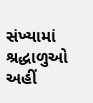સંખ્યામાં શ્રદ્ધાળુઓ અહીં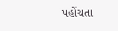પહોંચતા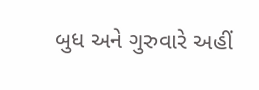બુધ અને ગુરુવારે અહીં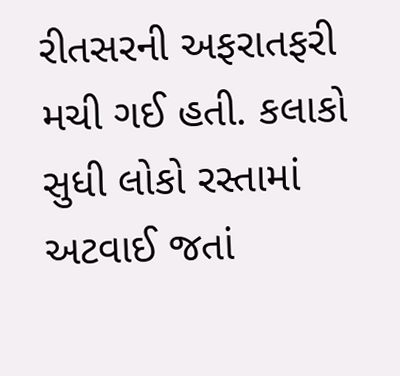રીતસરની અફરાતફરી મચી ગઈ હતી. કલાકો સુધી લોકો રસ્તામાં અટવાઈ જતાં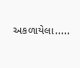અકળાયેલા.....